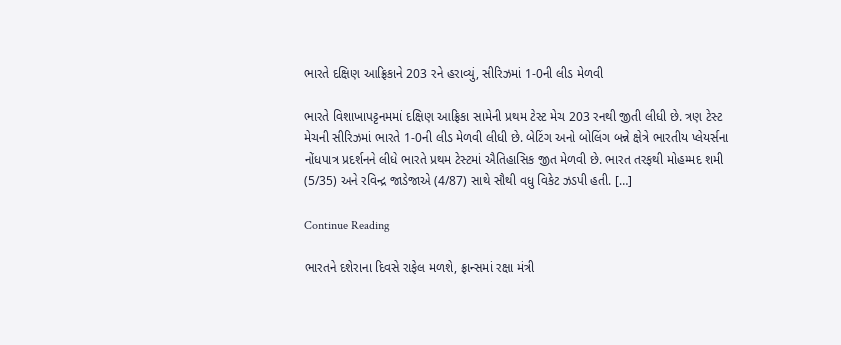ભારતે દક્ષિણ આફ્રિકાને 203 રને હરાવ્યું, સીરિઝમાં 1-0ની લીડ મેળવી

ભારતે વિશાખાપટ્ટનમમાં દક્ષિણ આફ્રિકા સામેની પ્રથમ ટેસ્ટ મેચ 203 રનથી જીતી લીધી છે. ત્રણ ટેસ્ટ મેચની સીરિઝમાં ભારતે 1-0ની લીડ મેળવી લીધી છે. બેટિંગ અનો બોલિંગ બન્ને ક્ષેત્રે ભારતીય પ્લેયર્સના નોંધપાત્ર પ્રદર્શનને લીધે ભારતે પ્રથમ ટેસ્ટમાં ઐતિહાસિક જીત મેળવી છે. ભારત તરફથી મોહમ્મદ શમી (5/35) અને રવિન્દ્ર જાડેજાએ (4/87) સાથે સૌથી વધુ વિકેટ ઝડપી હતી. […]

Continue Reading

ભારતને દશેરાના દિવસે રાફેલ મળશે, ફ્રાન્સમાં રક્ષા મંત્રી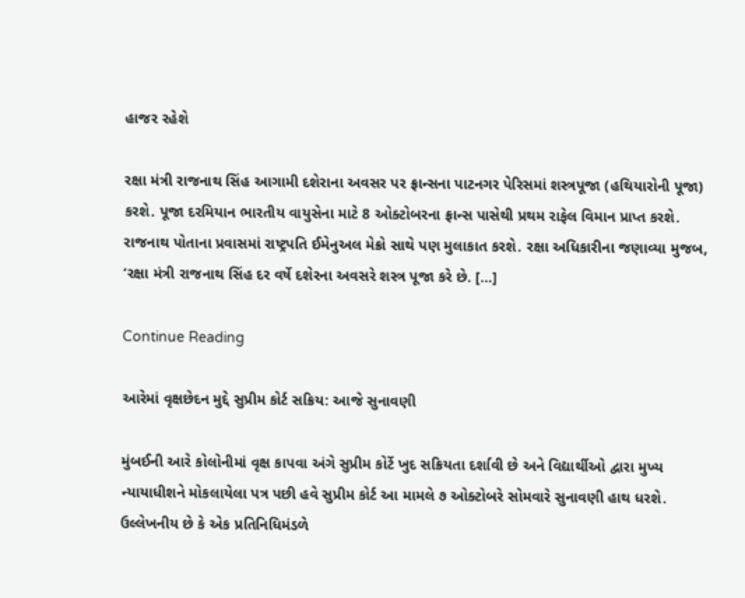હાજર રહેશે

રક્ષા મંત્રી રાજનાથ સિંહ આગામી દશેરાના અવસર પર ફ્રાન્સના પાટનગર પેરિસમાં શસ્ત્રપૂજા (હથિયારોની પૂજા) કરશે. પૂજા દરમિયાન ભારતીય વાયુસેના માટે 8 ઓક્ટોબરના ફ્રાન્સ પાસેથી પ્રથમ રાફેલ વિમાન પ્રાપ્ત કરશે. રાજનાથ પોતાના પ્રવાસમાં રાષ્ટ્રપતિ ઈમેનુઅલ મેક્રો સાથે પણ મુલાકાત કરશે. રક્ષા અધિકારીના જણાવ્યા મુજબ, ‘રક્ષા મંત્રી રાજનાથ સિંહ દર વર્ષે દશેરના અવસરે શસ્ત્ર પૂજા કરે છે. […]

Continue Reading

આરેમાં વૃક્ષછેદન મુદ્દે સુપ્રીમ કોર્ટ સક્રિય: આજે સુનાવણી

મુંબઈની આરે કોલોનીમાં વૃક્ષ કાપવા અંગે સુપ્રીમ કોર્ટે ખુદ સક્રિયતા દર્શાવી છે અને વિદ્યાર્થીઓ દ્વારા મુખ્ય ન્યાયાધીશને મોકલાયેલા પત્ર પછી હવે સુપ્રીમ કોર્ટ આ મામલે ૭ ઓક્ટોબરે સોમવારે સુનાવણી હાથ ધરશે. ઉલ્લેખનીય છે કે એક પ્રતિનિધિમંડળે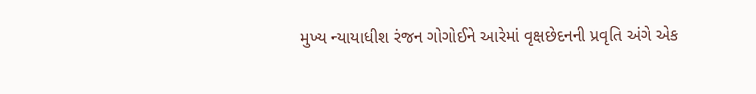મુખ્ય ન્યાયાધીશ રંજન ગોગોઈને આરેમાં વૃક્ષછેદનની પ્રવૃતિ અંગે એક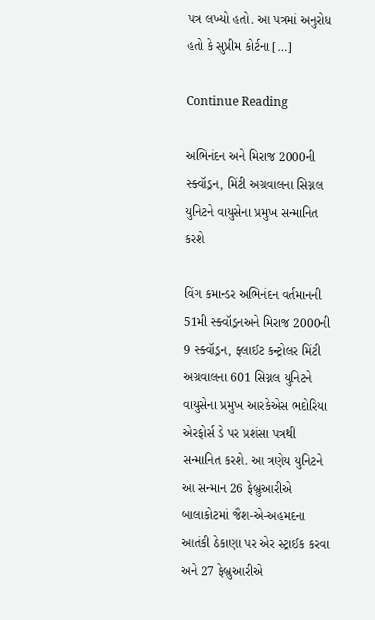પત્ર લખ્યો હતો. આ પત્રમાં અનુરોધ હતો કે સુપ્રીમ કોર્ટના […]

Continue Reading

અભિનંદન અને મિરાજ 2000ની સ્ક્વૉડ્રન, મિંટી અગ્રવાલના સિગ્નલ યુનિટને વાયુસેના પ્રમુખ સન્માનિત કરશે

વિંગ કમાન્ડર અભિનંદન વર્તમાનની 51મી સ્ક્વૉડ્રનઅને મિરાજ 2000ની 9 સ્ક્વૉડ્રન, ફ્લાઈટ કન્ટ્રોલર મિંટી અગ્રવાલના 601 સિગ્નલ યુનિટને વાયુસેના પ્રમુખ આરકેએસ ભદોરિયા એરફોર્સ ડે પર પ્રશંસા પત્રથી સન્માનિત કરશે. આ ત્રણેય યુનિટને આ સન્માન 26 ફેબ્રુઆરીએ બાલાકોટમાં જૈશ-એ-અહમદના આતંકી ઠેકાણા પર એર સ્ટ્રાઈક કરવા અને 27 ફેબ્રુઆરીએ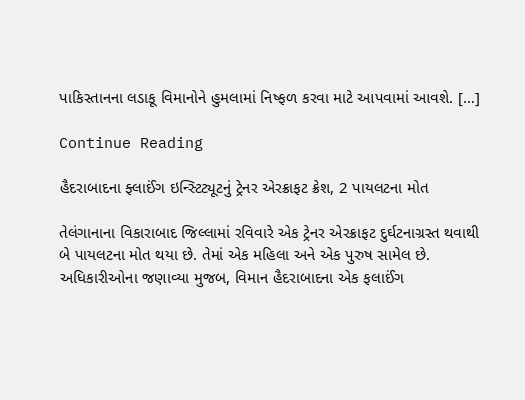પાકિસ્તાનના લડાકૂ વિમાનોને હુમલામાં નિષ્ફળ કરવા માટે આપવામાં આવશે. […]

Continue Reading

હૈદરાબાદના ફ્લાઈંગ ઇન્સ્ટિટ્યૂટનું ટ્રેનર એરક્રાફટ ક્રેશ, 2 પાયલટના મોત

તેલંગાનાના વિકારાબાદ જિલ્લામાં રવિવારે એક ટ્રેનર એરક્રાફટ દુર્ઘટનાગ્રસ્ત થવાથી બે પાયલટના મોત થયા છે. તેમાં એક મહિલા અને એક પુરુષ સામેલ છે. અધિકારીઓના જણાવ્યા મુજબ, વિમાન હૈદરાબાદના એક ફલાઈંગ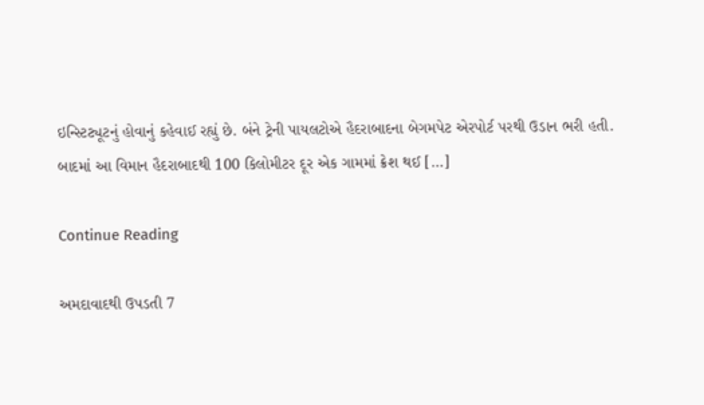ઇન્સ્ટિટ્યૂટનું હોવાનું કહેવાઈ રહ્યું છે. બંને ટ્રેની પાયલટોએ હૈદરાબાદના બેગમપેટ એરપોર્ટ પરથી ઉડાન ભરી હતી. બાદમાં આ વિમાન હૈદરાબાદથી 100 કિલોમીટર દૂર એક ગામમાં ક્રેશ થઈ […]

Continue Reading

અમદાવાદથી ઉપડતી 7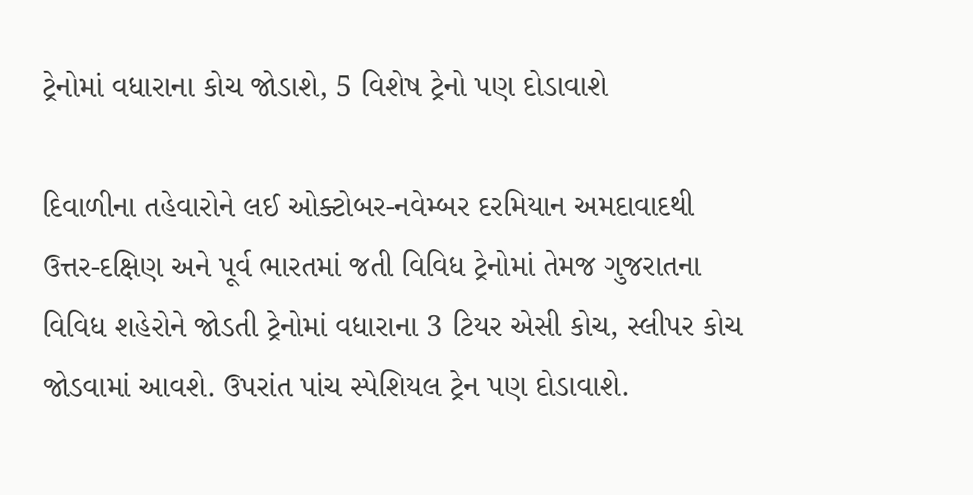ટ્રેનોમાં વધારાના કોચ જોડાશે, 5 વિશેષ ટ્રેનો પણ દોડાવાશે

દિવાળીના તહેવારોને લઈ ઓક્ટોબર-નવેમ્બર દરમિયાન અમદાવાદથી ઉત્તર-દક્ષિણ અને પૂર્વ ભારતમાં જતી વિવિધ ટ્રેનોમાં તેમજ ગુજરાતના વિવિધ શહેરોને જોડતી ટ્રેનોમાં વધારાના 3 ટિયર એસી કોચ, સ્લીપર કોચ જોડવામાં આવશે. ઉપરાંત પાંચ સ્પેશિયલ ટ્રેન પણ દોડાવાશે.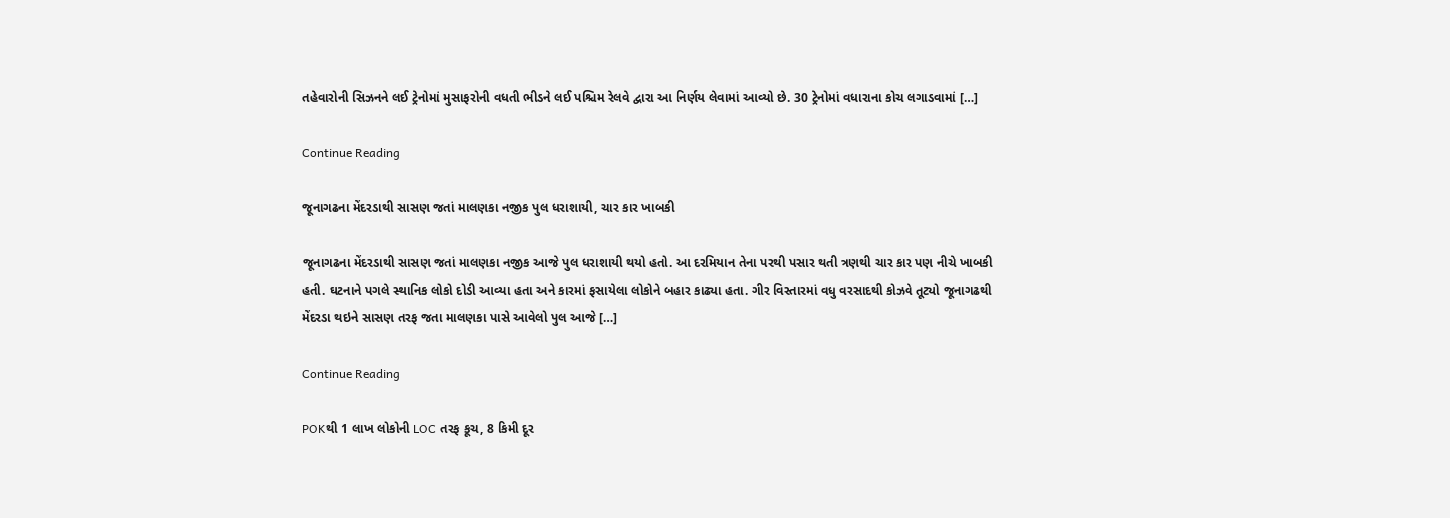તહેવારોની સિઝનને લઈ ટ્રેનોમાં મુસાફરોની વધતી ભીડને લઈ પશ્ચિમ રેલવે દ્વારા આ નિર્ણય લેવામાં આવ્યો છે. 30 ટ્રેનોમાં વધારાના કોચ લગાડવામાં […]

Continue Reading

જૂનાગઢના મેંદરડાથી સાસણ જતાં માલણકા નજીક પુલ ધરાશાયી, ચાર કાર ખાબકી

જૂનાગઢના મેંદરડાથી સાસણ જતાં માલણકા નજીક આજે પુલ ધરાશાયી થયો હતો. આ દરમિયાન તેના પરથી પસાર થતી ત્રણથી ચાર કાર પણ નીચે ખાબકી હતી. ઘટનાને પગલે સ્થાનિક લોકો દોડી આવ્યા હતા અને કારમાં ફસાયેલા લોકોને બહાર કાઢ્યા હતા. ગીર વિસ્તારમાં વધુ વરસાદથી કોઝવે તૂટ્યો જૂનાગઢથી મેંદરડા થઇને સાસણ તરફ જતા માલણકા પાસે આવેલો પુલ આજે […]

Continue Reading

POKથી 1 લાખ લોકોની LOC તરફ કૂચ, 8 કિમી દૂર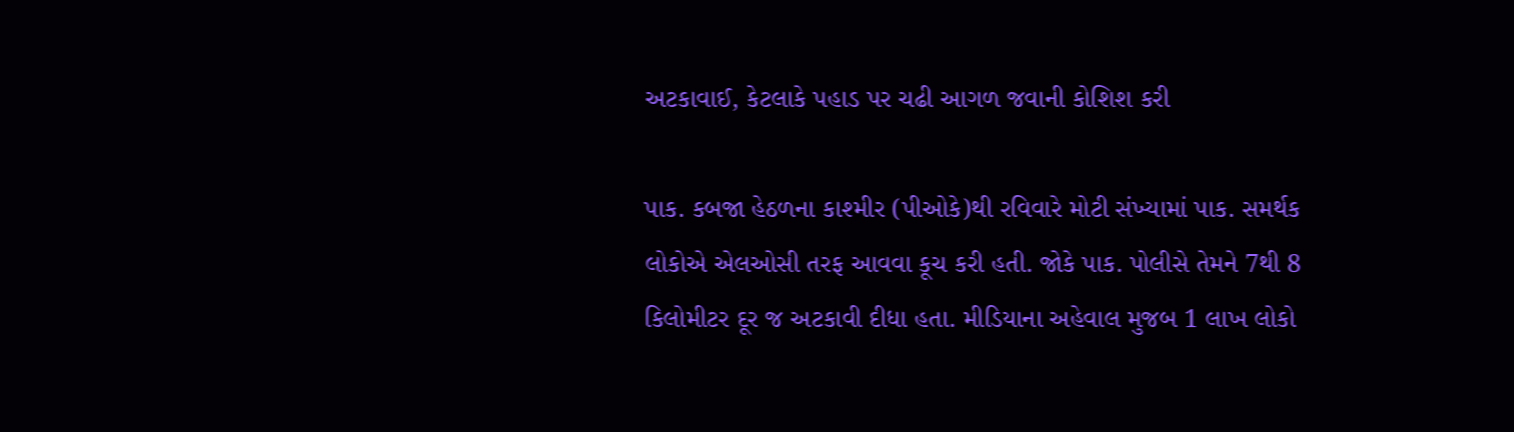અટકાવાઈ, કેટલાકે પહાડ પર ચઢી આગળ જવાની કોશિશ કરી

પાક. કબજા હેઠળના કાશ્મીર (પીઓકે)થી રવિવારે મોટી સંખ્યામાં પાક. સમર્થક લોકોએ એલઓસી તરફ આવવા કૂચ કરી હતી. જોકે પાક. પોલીસે તેમને 7થી 8 કિલોમીટર દૂર જ અટકાવી દીધા હતા. મીડિયાના અહેવાલ મુજબ 1 લાખ લોકો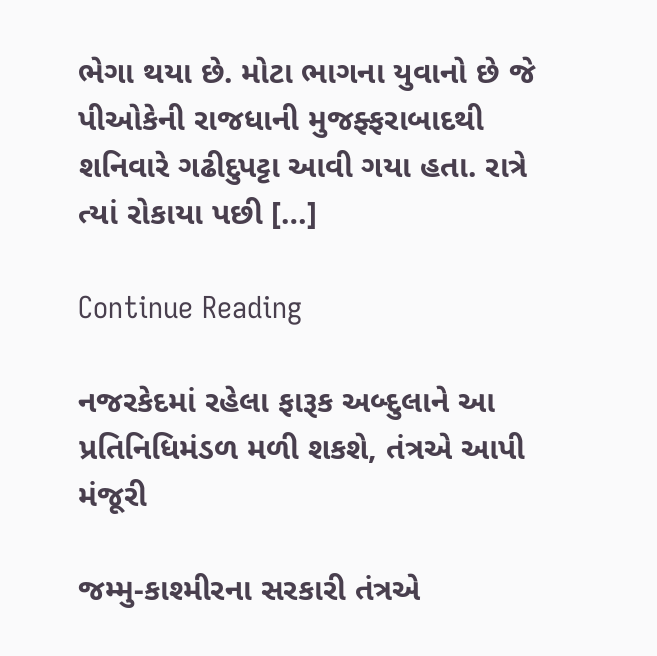ભેગા થયા છે. મોટા ભાગના યુવાનો છે જે પીઓકેની રાજધાની મુજફ્ફરાબાદથી શનિવારે ગઢીદુપટ્ટા આવી ગયા હતા. રાત્રે ત્યાં રોકાયા પછી […]

Continue Reading

નજરકેદમાં રહેલા ફારૂક અબ્દુલાને આ પ્રતિનિધિમંડળ મળી શકશે, તંત્રએ આપી મંજૂરી

જમ્મુ-કાશ્મીરના સરકારી તંત્રએ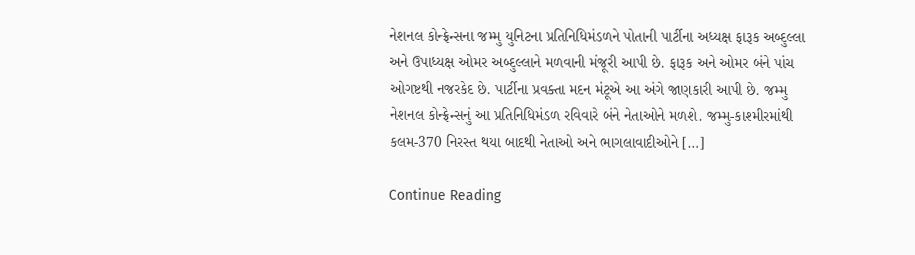નેશનલ કોન્ફ્રેન્સના જમ્મુ યુનિટના પ્રતિનિધિમંડળને પોતાની પાર્ટીના અધ્યક્ષ ફારૂક અબ્દુલ્લા અને ઉપાધ્યક્ષ ઓમર અબ્દુલ્લાને મળવાની મંજૂરી આપી છે. ફારૂક અને ઓમર બંને પાંચ ઓગષ્ટથી નજરકેદ છે. પાર્ટીના પ્રવક્તા મદન મંટૂએ આ અંગે જાણકારી આપી છે. જમ્મુ નેશનલ કોન્ફ્રેન્સનું આ પ્રતિનિધિમંડળ રવિવારે બંને નેતાઓને મળશે. જમ્મુ-કાશ્મીરમાંથી કલમ-370 નિરસ્ત થયા બાદથી નેતાઓ અને ભાગલાવાદીઓને […]

Continue Reading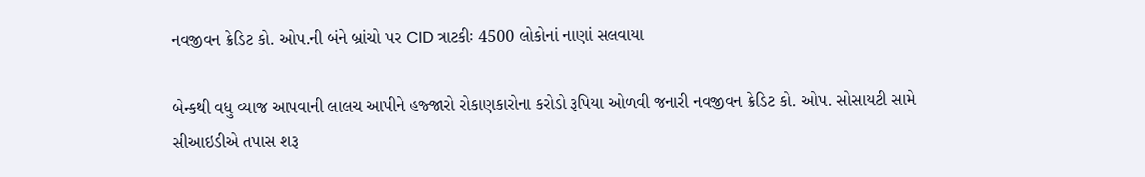નવજીવન ક્રેડિટ કો. ઓપ.ની બંને બ્રાંચો પર CID ત્રાટકીઃ 4500 લોકોનાં નાણાં સલવાયા

બેન્કથી વધુ વ્યાજ આપવાની લાલચ આપીને હજ્જારો રોકાણકારોના કરોડો રૂપિયા ઓળવી જનારી નવજીવન ક્રેડિટ કો. ઓપ. સોસાયટી સામે સીઆઇડીએ તપાસ શરૂ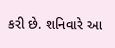કરી છે. શનિવારે આ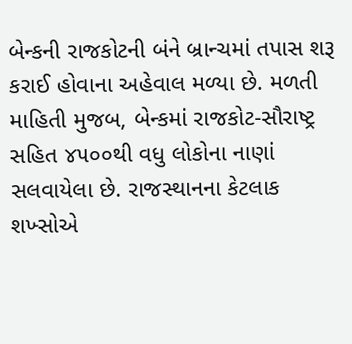બેન્કની રાજકોટની બંને બ્રાન્ચમાં તપાસ શરૂ કરાઈ હોવાના અહેવાલ મળ્યા છે. મળતી માહિતી મુજબ, બેન્કમાં રાજકોટ-સૌરાષ્ટ્ર સહિત ૪૫૦૦થી વધુ લોકોના નાણાં સલવાયેલા છે. રાજસ્થાનના કેટલાક શખ્સોએ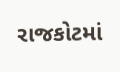રાજકોટમાં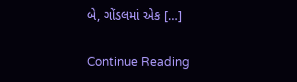બે, ગોંડલમાં એક […]

Continue Reading